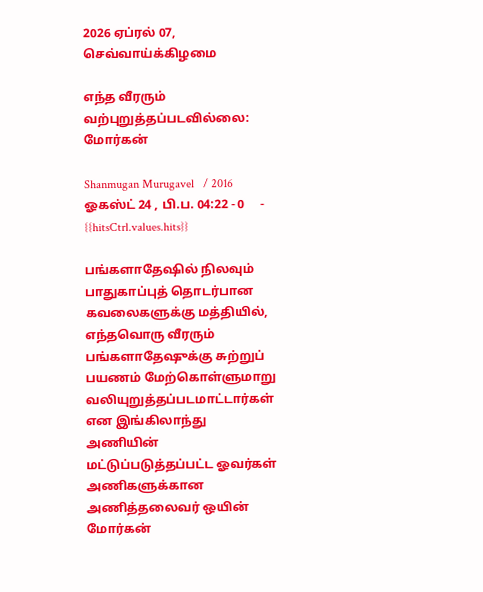2026 ஏப்ரல் 07, செவ்வாய்க்கிழமை

எந்த வீரரும் வற்புறுத்தப்படவில்லை: மோர்கன்

Shanmugan Murugavel   / 2016 ஓகஸ்ட் 24 , பி.ப. 04:22 - 0     - {{hitsCtrl.values.hits}}

பங்களாதேஷில் நிலவும் பாதுகாப்புத் தொடர்பான கவலைகளுக்கு மத்தியில், எந்தவொரு வீரரும் பங்களாதேஷுக்கு சுற்றுப் பயணம் மேற்கொள்ளுமாறு வலியுறுத்தப்படமாட்டார்கள் என இங்கிலாந்து அணியின் மட்டுப்படுத்தப்பட்ட ஓவர்கள் அணிகளுக்கான அணித்தலைவர் ஒயின் மோர்கன்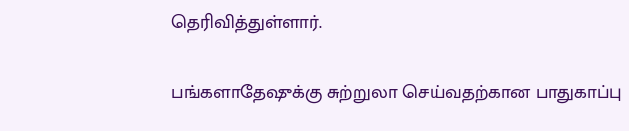தெரிவித்துள்ளார்.

பங்களாதேஷுக்கு சுற்றுலா செய்வதற்கான பாதுகாப்பு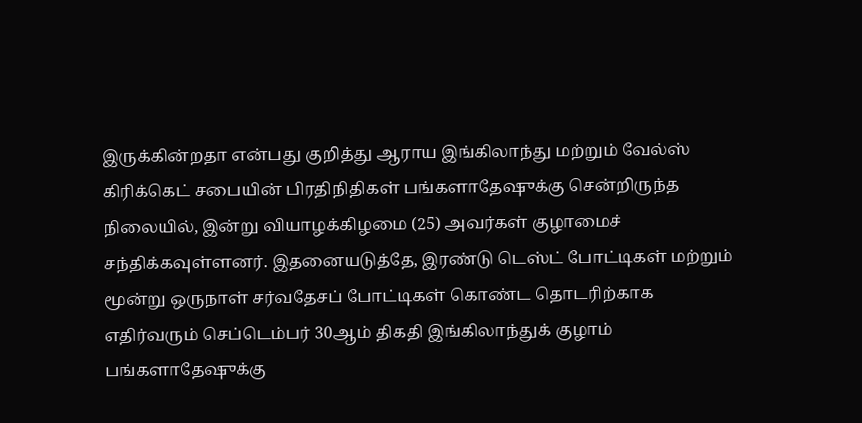இருக்கின்றதா என்பது குறித்து ஆராய இங்கிலாந்து மற்றும் வேல்ஸ் கிரிக்கெட் சபையின் பிரதிநிதிகள் பங்களாதேஷுக்கு சென்றிருந்த நிலையில், இன்று வியாழக்கிழமை (25) அவர்கள் குழாமைச் சந்திக்கவுள்ளனர். இதனையடுத்தே, இரண்டு டெஸ்ட் போட்டிகள் மற்றும் மூன்று ஒருநாள் சர்வதேசப் போட்டிகள் கொண்ட தொடரிற்காக எதிர்வரும் செப்டெம்பர் 30ஆம் திகதி இங்கிலாந்துக் குழாம் பங்களாதேஷுக்கு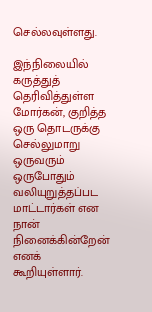செல்லவுள்ளது.

இந்நிலையில் கருத்துத் தெரிவித்துள்ள மோர்கன், குறித்த ஒரு தொடருக்கு செல்லுமாறு ஒருவரும் ஒருபோதும் வலியுறுத்தப்பட மாட்டார்கள் என நான் நினைக்கின்றேன் எனக் கூறியுள்ளார்.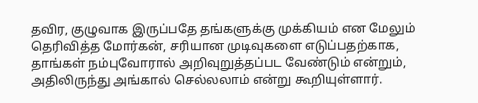தவிர, குழுவாக இருப்பதே தங்களுக்கு முக்கியம் என மேலும் தெரிவித்த மோர்கன், சரியான முடிவுகளை எடுப்பதற்காக, தாங்கள் நம்புவோரால் அறிவுறுத்தப்பட வேண்டும் என்றும், அதிலிருந்து அங்கால் செல்லலாம் என்று கூறியுள்ளார்.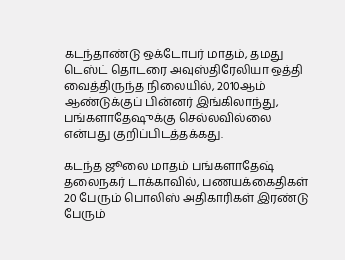கடந்தாண்டு ஒக்டோபர் மாதம், தமது டெஸ்ட் தொடரை அவுஸ்திரேலியா ஒத்தி வைத்திருந்த நிலையில், 2010ஆம் ஆண்டுக்குப் பின்னர் இங்கிலாந்து, பங்களாதேஷுக்கு செல்லவில்லை என்பது குறிப்பிடத்தக்கது.

கடந்த ஜூலை மாதம் பங்களாதேஷ் தலைநகர் டாக்காவில், பணயக்கைதிகள் 20 பேரும் பொலிஸ் அதிகாரிகள் இரண்டு பேரும்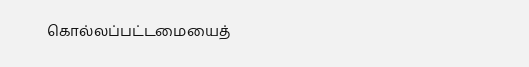கொல்லப்பட்டமையைத்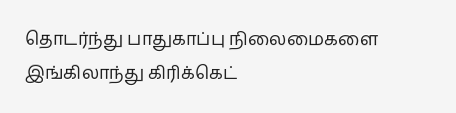தொடர்ந்து பாதுகாப்பு நிலைமைகளை இங்கிலாந்து கிரிக்கெட்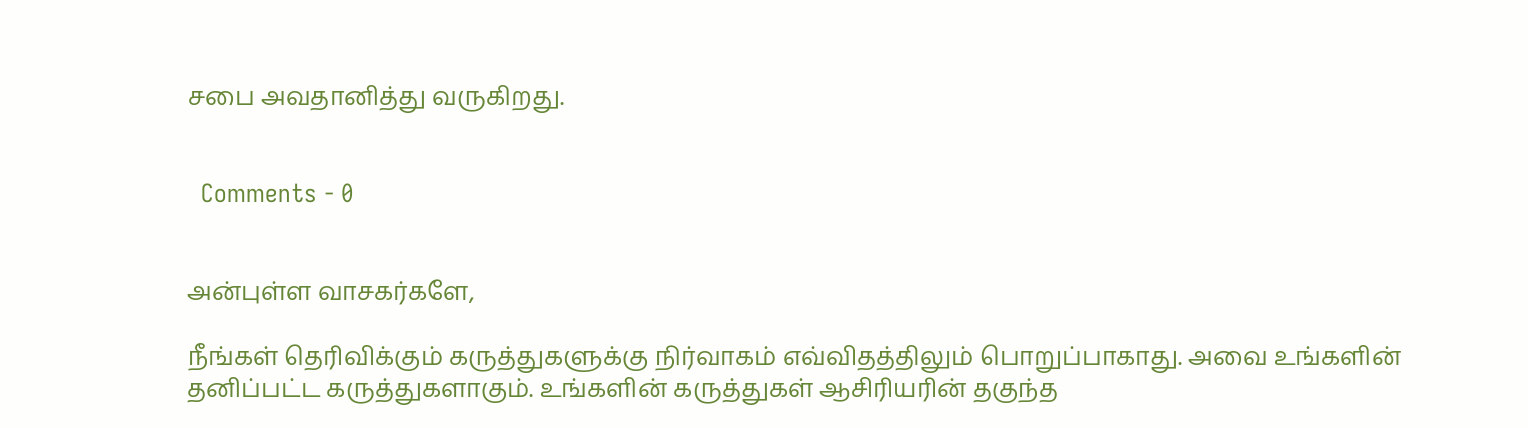சபை அவதானித்து வருகிறது.


  Comments - 0


அன்புள்ள வாசகர்களே,

நீங்கள் தெரிவிக்கும் கருத்துகளுக்கு நிர்வாகம் எவ்விதத்திலும் பொறுப்பாகாது. அவை உங்களின் தனிப்பட்ட கருத்துகளாகும். உங்களின் கருத்துகள் ஆசிரியரின் தகுந்த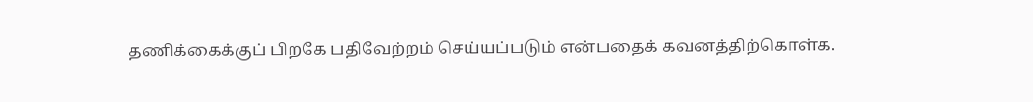தணிக்கைக்குப் பிறகே பதிவேற்றம் செய்யப்படும் என்பதைக் கவனத்திற்கொள்க.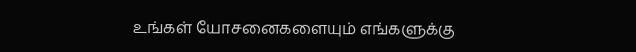உங்கள் யோசனைகளையும் எங்களுக்கு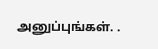அனுப்புங்கள். .